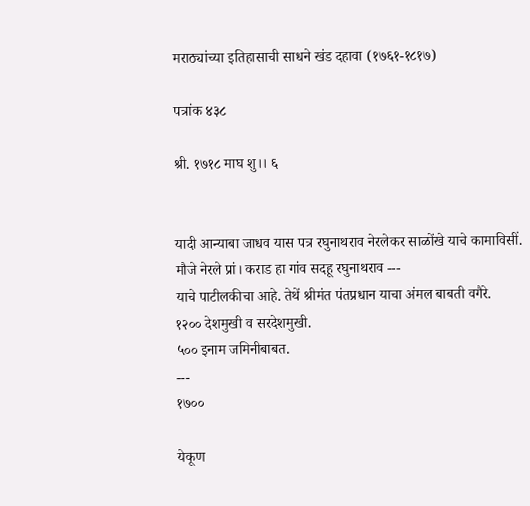मराठ्यांच्या इतिहासाची साधने खंड दहावा (१७६१-१८१७)

पत्रांक ४३८

श्री. १७१८ माघ शु।। ६


यादी आन्याबा जाधव यास पत्र रघुनाथराव नेरलेकर साळोंखे याचे कामाविसीं.
मौजे नेरले प्रां। कराड हा गांव सदहू रघुनाथराव ---
याचे पाटीलकीचा आहे. तेथें श्रीमंत पंतप्रधान याचा अंमल बाबती वगैरे.
१२०० देशमुखी व सरदेशमुखी.
५०० इनाम जमिनीबाबत.
---
१७००

येकूण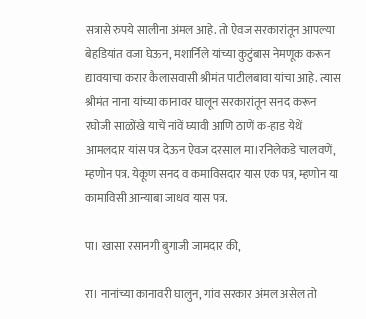सत्रासे रुपये सालीना अंमल आहे. तो ऐवज सरकारांतून आपल्या बेहडियांत वजा घेऊन, मशार्निले यांच्या कुटुंबास नेमणूक करून द्यावयाचा करार कैलासवासी श्रीमंत पाटीलबावा यांचा आहे. त्यास श्रीमंत नाना यांच्या कानावर घालून सरकारांतून सनद करून रघोजी साळोंखे याचें नांवें घ्यावी आणि ठाणें क-हाड येथें आमलदार यांस पत्र देऊन ऐवज दरसाल मा।रनिलेकडे चालवणें, म्हणोन पत्र. येकूण सनद व कमाविसदार यास एक पत्र, म्हणोन या कामाविसी आन्याबा जाधव यास पत्र.

पा। खासा रसानगी बुगाजी जामदार की,

रा। नानांच्या कानावरी घालुन, गांव सरकार अंमल असेल तो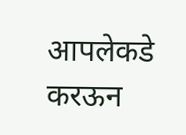आपलेकडे करऊन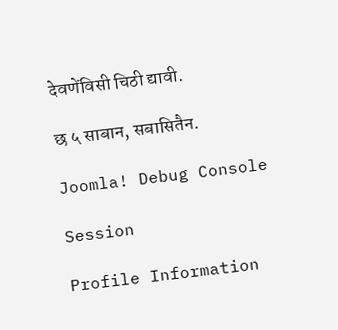देवणेंविसी चिठी द्यावी.

छ ५ साबान, सबासितैन.

Joomla! Debug Console

Session

Profile Information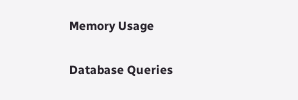Memory Usage

Database Queries